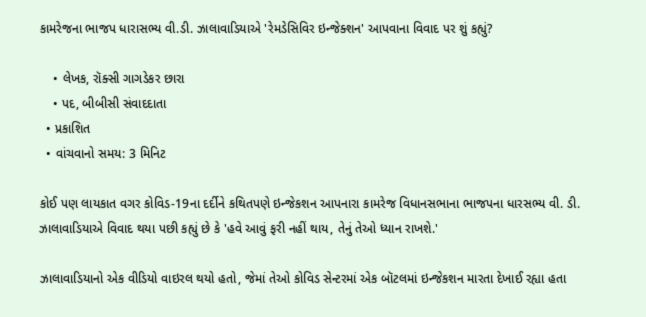કામરેજના ભાજપ ધારાસભ્ય વી.ડી. ઝાલાવાડિયાએ 'રેમડેસિવિર ઇન્જેક્શન' આપવાના વિવાદ પર શું કહ્યું?

    • લેખક, રૉક્સી ગાગડેકર છારા
    • પદ, બીબીસી સંવાદદાતા
  • પ્રકાશિત
  • વાંચવાનો સમય: 3 મિનિટ

કોઈ પણ લાયકાત વગર કોવિડ-19ના દર્દીને કથિતપણે ઇન્જેકશન આપનારા કામરેજ વિધાનસભાના ભાજપના ધારસભ્ય વી. ડી. ઝાલાવાડિયાએ વિવાદ થયા પછી કહ્યું છે કે 'હવે આવું ફરી નહીં થાય, તેનું તેઓ ધ્યાન રાખશે.'

ઝાલાવાડિયાનો એક વીડિયો વાઇરલ થયો હતો, જેમાં તેઓ કોવિડ સેન્ટરમાં એક બૉટલમાં ઇન્જેકશન મારતા દેખાઈ રહ્યા હતા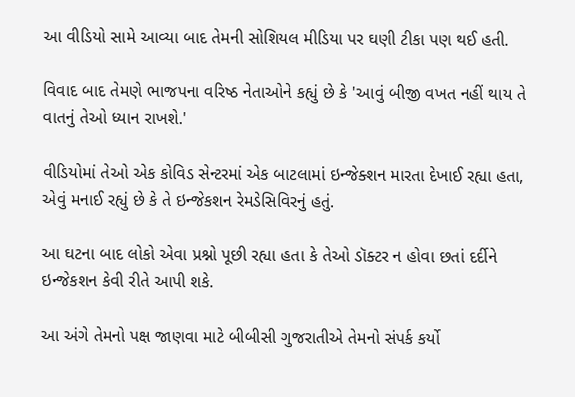આ વીડિયો સામે આવ્યા બાદ તેમની સોશિયલ મીડિયા પર ઘણી ટીકા પણ થઈ હતી.

વિવાદ બાદ તેમણે ભાજપના વરિષ્ઠ નેતાઓને કહ્યું છે કે 'આવું બીજી વખત નહીં થાય તે વાતનું તેઓ ધ્યાન રાખશે.'

વીડિયોમાં તેઓ એક કોવિડ સેન્ટરમાં એક બાટલામાં ઇન્જેક્શન મારતા દેખાઈ રહ્યા હતા, એવું મનાઈ રહ્યું છે કે તે ઇન્જેકશન રેમડેસિવિરનું હતું.

આ ઘટના બાદ લોકો એવા પ્રશ્નો પૂછી રહ્યા હતા કે તેઓ ડૉક્ટર ન હોવા છતાં દર્દીને ઇન્જેકશન કેવી રીતે આપી શકે.

આ અંગે તેમનો પક્ષ જાણવા માટે બીબીસી ગુજરાતીએ તેમનો સંપર્ક કર્યો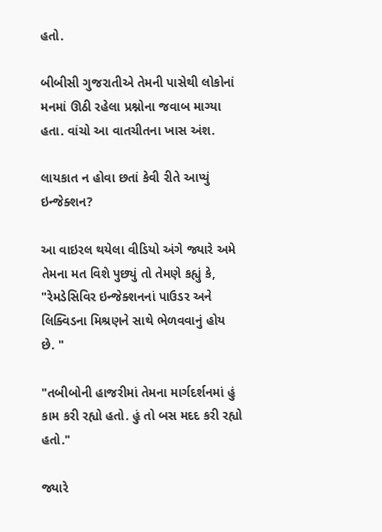હતો.

બીબીસી ગુજરાતીએ તેમની પાસેથી લોકોનાં મનમાં ઊઠી રહેલા પ્રશ્નોના જવાબ માગ્યા હતા. વાંચો આ વાતચીતના ખાસ અંશ.

લાયકાત ન હોવા છતાં કેવી રીતે આપ્યું ઇન્જેક્શન?

આ વાઇરલ થયેલા વીડિયો અંગે જ્યારે અમે તેમના મત વિશે પુછ્યું તો તેમણે કહ્યું કે, "રેમડેસિવિર ઇન્જેક્શનનાં પાઉડર અને લિક્વિડના મિશ્રણને સાથે ભેળવવાનું હોય છે. "

"તબીબોની હાજરીમાં તેમના માર્ગદર્શનમાં હું કામ કરી રહ્યો હતો. હું તો બસ મદદ કરી રહ્યો હતો."

જ્યારે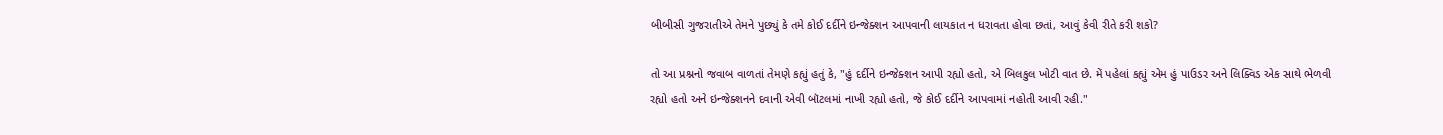બીબીસી ગુજરાતીએ તેમને પુછ્યું કે તમે કોઈ દર્દીને ઇન્જેક્શન આપવાની લાયકાત ન ધરાવતા હોવા છતાં, આવું કેવી રીતે કરી શકો?

તો આ પ્રશ્નનો જવાબ વાળતાં તેમણે કહ્યું હતું કે, "હું દર્દીને ઇન્જેક્શન આપી રહ્યો હતો, એ બિલકુલ ખોટી વાત છે. મેં પહેલાં કહ્યું એમ હું પાઉડર અને લિક્વિડ એક સાથે ભેળવી રહ્યો હતો અને ઇન્જેક્શનને દવાની એવી બૉટલમાં નાખી રહ્યો હતો, જે કોઈ દર્દીને આપવામાં નહોતી આવી રહી."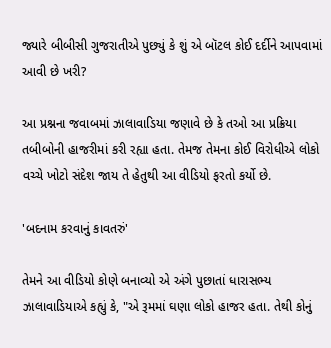જ્યારે બીબીસી ગુજરાતીએ પુછ્યું કે શું એ બૉટલ કોઈ દર્દીને આપવામાં આવી છે ખરી?

આ પ્રશ્નના જવાબમાં ઝાલાવાડિયા જણાવે છે કે તઓ આ પ્રક્રિયા તબીબોની હાજરીમાં કરી રહ્યા હતા. તેમજ તેમના કોઈ વિરોધીએ લોકો વચ્ચે ખોટો સંદેશ જાય તે હેતુથી આ વીડિયો ફરતો કર્યો છે.

'બદનામ કરવાનું કાવતરું'

તેમને આ વીડિયો કોણે બનાવ્યો એ અંગે પુછાતાં ધારાસભ્ય ઝાલાવાડિયાએ કહ્યું કે, "એ રૂમમાં ઘણા લોકો હાજર હતા. તેથી કોનું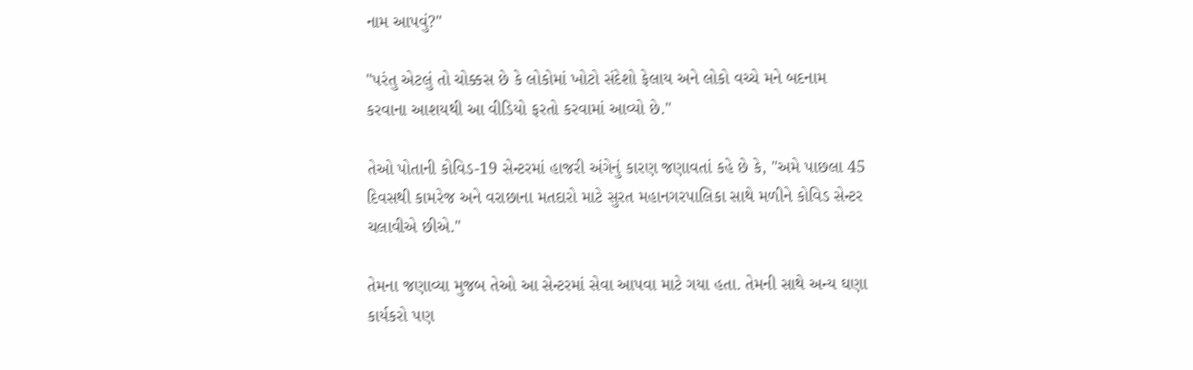નામ આપવું?"

"પરંતુ એટલું તો ચોક્કસ છે કે લોકોમાં ખોટો સંદેશો ફેલાય અને લોકો વચ્ચે મને બદનામ કરવાના આશયથી આ વીડિયો ફરતો કરવામાં આવ્યો છે."

તેઓ પોતાની કોવિડ-19 સેન્ટરમાં હાજરી અંગેનું કારણ જણાવતાં કહે છે કે, "અમે પાછલા 45 દિવસથી કામરેજ અને વરાછાના મતદારો માટે સુરત મહાનગરપાલિકા સાથે મળીને કોવિડ સેન્ટર ચલાવીએ છીએ."

તેમના જણાવ્યા મુજબ તેઓ આ સેન્ટરમાં સેવા આપવા માટે ગયા હતા. તેમની સાથે અન્ય ઘણા કાર્યકરો પણ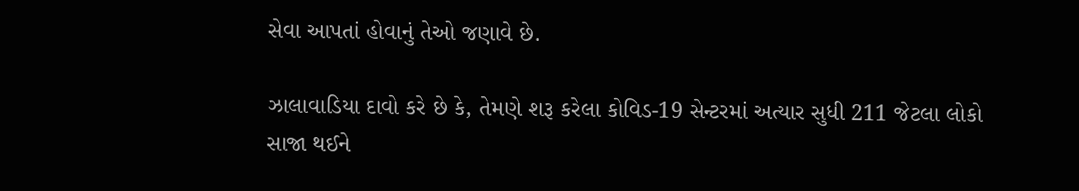સેવા આપતાં હોવાનું તેઓ જણાવે છે.

ઝાલાવાડિયા દાવો કરે છે કે, તેમણે શરૂ કરેલા કોવિડ-19 સેન્ટરમાં અત્યાર સુધી 211 જેટલા લોકો સાજા થઈને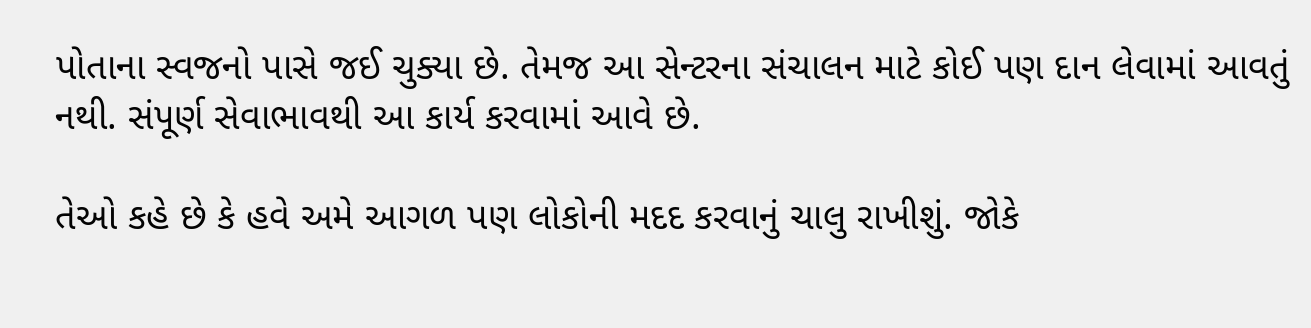પોતાના સ્વજનો પાસે જઈ ચુક્યા છે. તેમજ આ સેન્ટરના સંચાલન માટે કોઈ પણ દાન લેવામાં આવતું નથી. સંપૂર્ણ સેવાભાવથી આ કાર્ય કરવામાં આવે છે.

તેઓ કહે છે કે હવે અમે આગળ પણ લોકોની મદદ કરવાનું ચાલુ રાખીશું. જોકે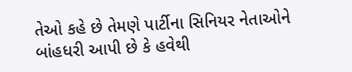તેઓ કહે છે તેમણે પાર્ટીના સિનિયર નેતાઓને બાંહધરી આપી છે કે હવેથી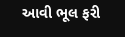આવી ભૂલ ફરી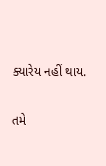ક્યારેય નહીં થાય.

તમે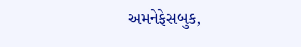અમનેફેસબુક,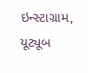ઇન્સ્ટાગ્રામ, યૂટ્યૂબ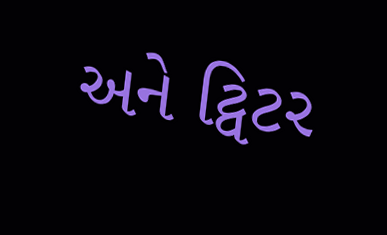અને ટ્વિટર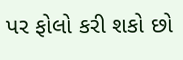પર ફોલો કરી શકો છો